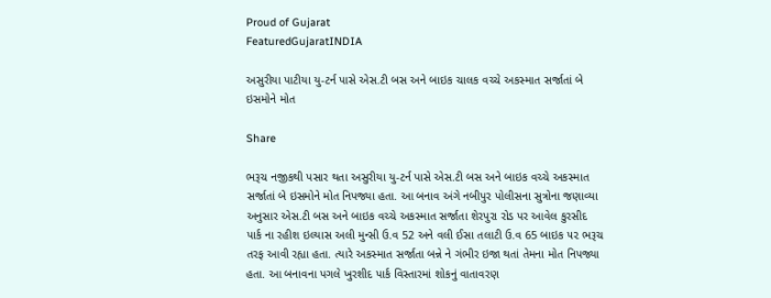Proud of Gujarat
FeaturedGujaratINDIA

અસુરીયા પાટીયા યુ-ટર્ન પાસે એસ.ટી બસ અને બાઇક ચાલક વચ્ચે અકસ્માત સર્જાતાં બે ઇસમોને મોત

Share

ભરૂચ નજીકથી પસાર થતા અસુરીયા યુ-ટર્ન પાસે એસ.ટી બસ અને બાઇક વચ્ચે અકસ્માત સર્જાતાં બે ઇસમોને મોત નિપજ્યા હતા. આ બનાવ અંગે નબીપુર પોલીસના સુત્રોના જણાવ્યા અનુસાર એસ.ટી બસ અને બાઇક વચ્ચે અકસ્માત સર્જાતા શેરપુરા રોડ પર આવેલ કુરસીદ પાર્ક ના રહીશ ઇલ્યાસ અલી મુન્સી ઉ.વ 52 અને વલી ઈસા તલાટી ઉ.વ 65 બાઇક ૫૨ ભરૂચ તરફ આવી રહ્યા હતા. ત્યારે અકસ્માત સર્જાતા બન્ને ને ગંભીર ઇજા થતાં તેમના મોત નિપજ્યા હતા. આ બનાવના પગલે ખુરશીદ પાર્ક વિસ્તારમાં શોકનું વાતાવરણ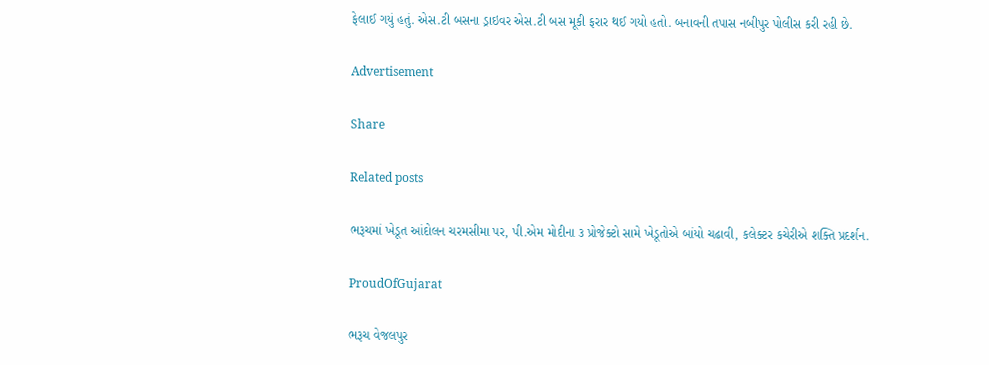ફેલાઈ ગયું હતું. એસ.ટી બસના ડ્રાઇવર એસ.ટી બસ મૂકી ફરાર થઈ ગયો હતો. બનાવની તપાસ નબીપુર પોલીસ કરી રહી છે.

Advertisement

Share

Related posts

ભરૂચમાં ખેડૂત આંદોલન ચરમસીમા પર, પી.એમ મોદીના ૩ પ્રોજેક્ટો સામે ખેડૂતોએ બાંયો ચઢાવી, કલેક્ટર કચેરીએ શક્તિ પ્રદર્શન.

ProudOfGujarat

ભરૂચ વેજલપુર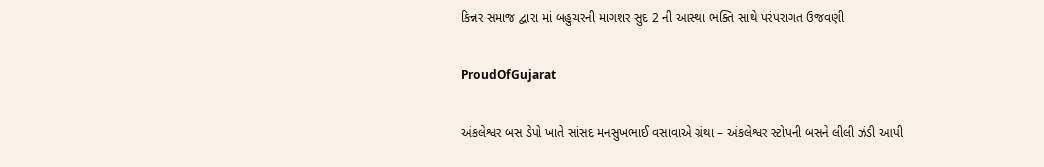કિન્નર સમાજ દ્વારા માં બહુચરની માગશર સુદ 2 ની આસ્થા ભક્તિ સાથે પરંપરાગત ઉજવણી

ProudOfGujarat

અંકલેશ્વર બસ ડેપો ખાતે સાંસદ મનસુખભાઈ વસાવાએ ગ્રંથા – અંકલેશ્વર સ્ટોપની બસને લીલી ઝંડી આપી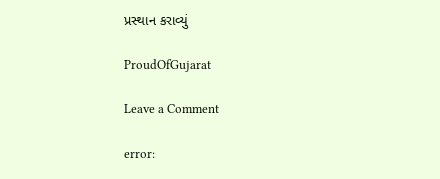પ્રસ્થાન કરાવ્યું

ProudOfGujarat

Leave a Comment

error: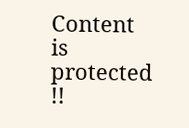Content is protected !!